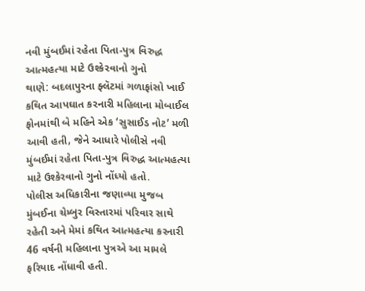નવી મુંબઈમાં રહેતા પિતા-પુત્ર વિરુદ્ધ આત્મહત્યા માટે ઉશ્કેરવાનો ગુનો
થાણે: બદલાપુરના ફ્લૅટમાં ગળાફાંસો ખાઈ કથિત આપઘાત કરનારી મહિલાના મોબાઈલ ફોનમાંથી બે મહિને એક ‘સુસાઈડ નોટ’ મળી આવી હતી, જેને આધારે પોલીસે નવી મુંબઈમાં રહેતા પિતા-પુત્ર વિરુદ્ધ આત્મહત્યા માટે ઉશ્કેરવાનો ગુનો નોંધ્યો હતો.
પોલીસ અધિકારીના જણાવ્યા મુજબ મુંબઈના ચેમ્બુર વિસ્તારમાં પરિવાર સાથે રહેતી અને મેમાં કથિત આત્મહત્યા કરનારી 46 વર્ષની મહિલાના પુત્રએ આ મામલે ફરિયાદ નોંધાવી હતી.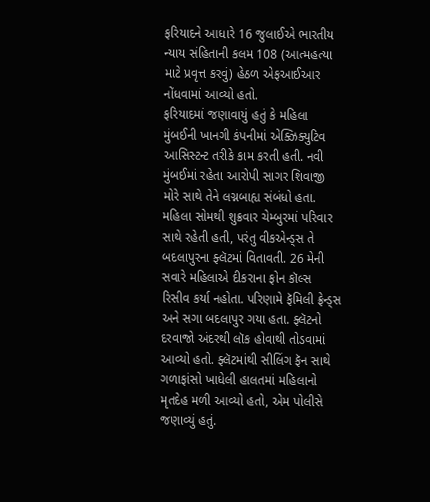ફરિયાદને આધારે 16 જુલાઈએ ભારતીય ન્યાય સંહિતાની કલમ 108 (આત્મહત્યા માટે પ્રવૃત્ત કરવું) હેઠળ એફઆઈઆર નોંધવામાં આવ્યો હતો.
ફરિયાદમાં જણાવાયું હતું કે મહિલા મુંબઈની ખાનગી કંપનીમાં એક્ઝિક્યુટિવ આસિસ્ટન્ટ તરીકે કામ કરતી હતી. નવી મુંબઈમાં રહેતા આરોપી સાગર શિવાજી મોરે સાથે તેને લગ્નબાહ્ય સંબંધો હતા.
મહિલા સોમથી શુક્રવાર ચેમ્બુરમાં પરિવાર સાથે રહેતી હતી, પરંતુ વીકએન્ડ્સ તે બદલાપુરના ફ્લૅટમાં વિતાવતી. 26 મેની સવારે મહિલાએ દીકરાના ફોન કૉલ્સ રિસીવ કર્યા નહોતા. પરિણામે ફૅમિલી ફ્રેન્ડ્સ અને સગા બદલાપુર ગયા હતા. ફ્લૅટનો દરવાજો અંદરથી લૉક હોવાથી તોડવામાં આવ્યો હતો. ફ્લૅટમાંથી સીલિંગ ફૅન સાથે ગળાફાંસો ખાધેલી હાલતમાં મહિલાનો મૃતદેહ મળી આવ્યો હતો, એમ પોલીસે જણાવ્યું હતું.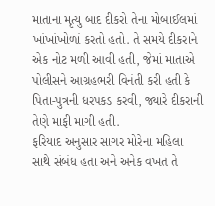માતાના મૃત્યુ બાદ દીકરો તેના મોબાઈલમાં ખાંખાંખોળાં કરતો હતો. તે સમયે દીકરાને એક નોટ મળી આવી હતી, જેમાં માતાએ પોલીસને આગ્રહભરી વિનંતી કરી હતી કે પિતા-પુત્રની ધરપકડ કરવી, જ્યારે દીકરાની તેણે માફી માગી હતી.
ફરિયાદ અનુસાર સાગર મોરેના મહિલા સાથે સંબંધ હતા અને અનેક વખત તે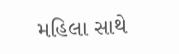મહિલા સાથે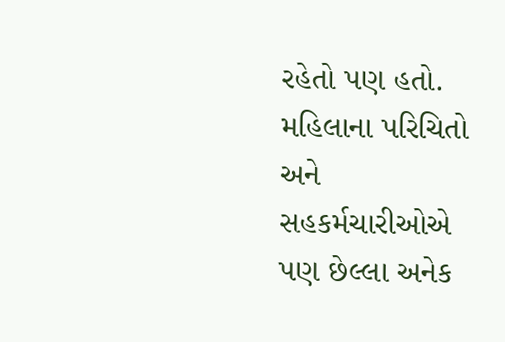રહેતો પણ હતો. મહિલાના પરિચિતો અને સહકર્મચારીઓએ પણ છેલ્લા અનેક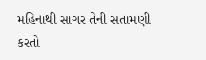મહિનાથી સાગર તેની સતામણી કરતો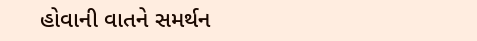હોવાની વાતને સમર્થન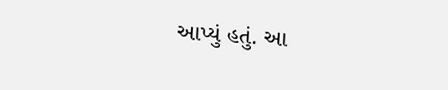આપ્યું હતું. આ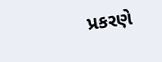પ્રકરણે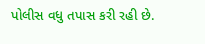પોલીસ વધુ તપાસ કરી રહી છે.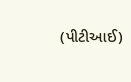(પીટીઆઈ)